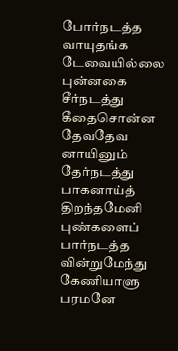போர்நடத்த வாயுதங்க டேவையில்லை புன்னகை
சீர்நடத்து கீதைசொன்ன தேவதேவ னாயினும்
தேர்நடத்து பாகனாய்த் திறந்தமேனி புண்களைப்
பார்நடத்த வின்றுமேந்து கேணியாளு பரமனே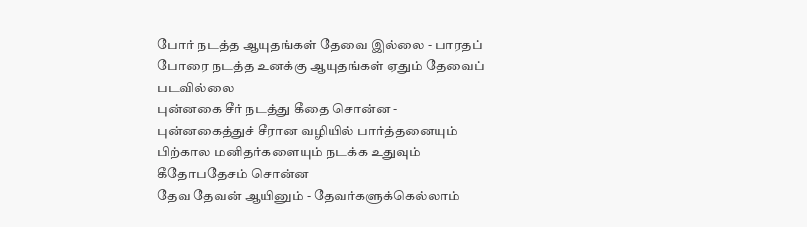போர் நடத்த ஆயுதங்கள் தேவை இல்லை - பாரதப் போரை நடத்த உனக்கு ஆயுதங்கள் ஏதும் தேவைப் படவில்லை
புன்னகை சீர் நடத்து கீதை சொன்ன - புன்னகைத்துச் சீரான வழியில் பார்த்தனையும் பிற்கால மனிதர்களையும் நடக்க உதுவும் கீதோபதேசம் சொன்ன
தேவ தேவன் ஆயினும் - தேவர்களுக்கெல்லாம்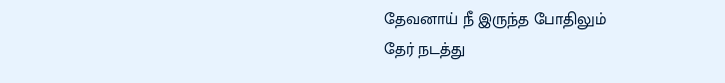தேவனாய் நீ இருந்த போதிலும்
தேர் நடத்து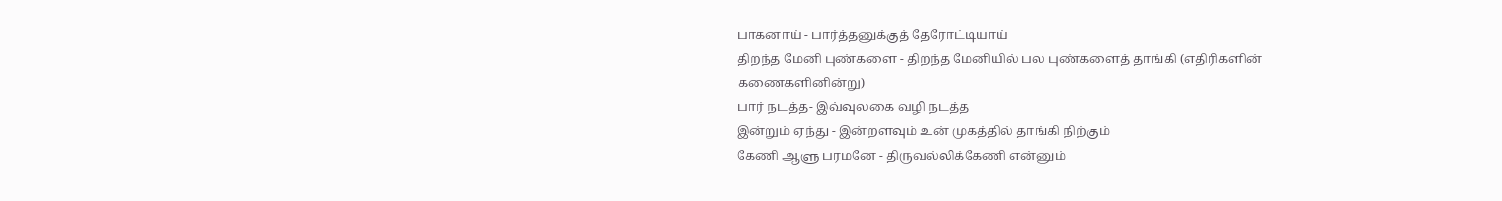பாகனாய் - பார்த்தனுக்குத் தேரோட்டியாய்
திறந்த மேனி புண்களை - திறந்த மேனியில் பல புண்களைத் தாங்கி (எதிரிகளின் கணைகளினின்று)
பார் நடத்த- இவ்வுலகை வழி நடத்த
இன்றும் ஏந்து - இன்றளவும் உன் முகத்தில் தாங்கி நிற்கும்
கேணி ஆளு பரமனே - திருவல்லிக்கேணி என்னும்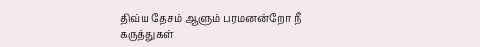திவ்ய தேசம் ஆளும் பரமனன்றோ நீ
கருத்துகள்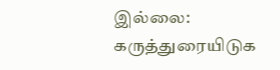இல்லை:
கருத்துரையிடுக